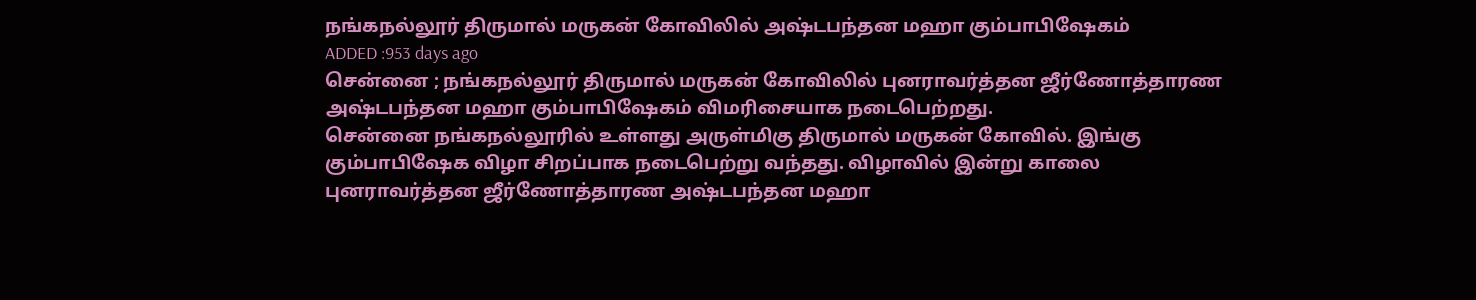நங்கநல்லூர் திருமால் மருகன் கோவிலில் அஷ்டபந்தன மஹா கும்பாபிஷேகம்
ADDED :953 days ago
சென்னை ; நங்கநல்லூர் திருமால் மருகன் கோவிலில் புனராவர்த்தன ஜீர்ணோத்தாரண அஷ்டபந்தன மஹா கும்பாபிஷேகம் விமரிசையாக நடைபெற்றது.
சென்னை நங்கநல்லூரில் உள்ளது அருள்மிகு திருமால் மருகன் கோவில். இங்கு கும்பாபிஷேக விழா சிறப்பாக நடைபெற்று வந்தது. விழாவில் இன்று காலை புனராவர்த்தன ஜீர்ணோத்தாரண அஷ்டபந்தன மஹா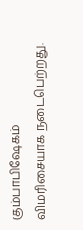கும்பாபிஷேகம் விமரிசையாக நடைபெற்றது.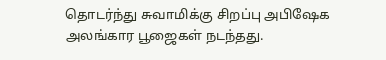தொடர்ந்து சுவாமிக்கு சிறப்பு அபிஷேக அலங்கார பூஜைகள் நடந்தது.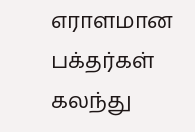எராளமான பக்தர்கள் கலந்து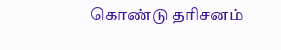கொண்டு தரிசனம்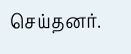செய்தனர்.